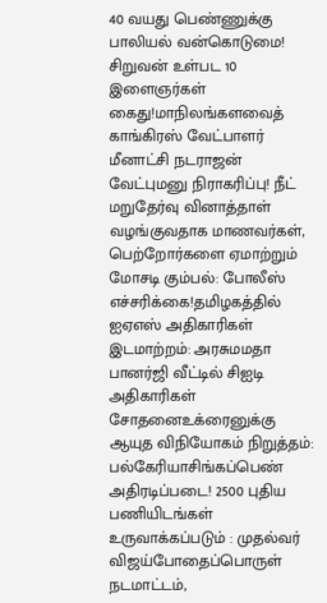40 வயது பெண்ணுக்கு பாலியல் வன்கொடுமை! சிறுவன் உள்பட 10 இளைஞர்கள் கைது!மாநிலங்களவைத் காங்கிரஸ் வேட்பாளர் மீனாட்சி நடராஜன் வேட்புமனு நிராகரிப்பு! நீட் மறுதேர்வு வினாத்தாள் வழங்குவதாக மாணவர்கள், பெற்றோர்களை ஏமாற்றும் மோசடி கும்பல்: போலீஸ் எச்சரிக்கை!தமிழகத்தில் ஐஏஎஸ் அதிகாரிகள் இடமாற்றம்: அரசுமமதா பானர்ஜி வீட்டில் சிஐடி அதிகாரிகள் சோதனைஉக்ரைனுக்கு ஆயுத விநியோகம் நிறுத்தம்: பல்கேரியாசிங்கப்பெண் அதிரடிப்படை! 2500 புதிய பணியிடங்கள் உருவாக்கப்படும் : முதல்வர் விஜய்போதைப்பொருள் நடமாட்டம்,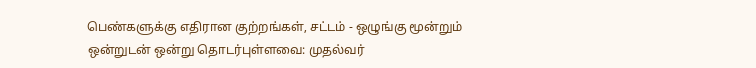பெண்களுக்கு எதிரான குற்றங்கள், சட்டம் - ஒழுங்கு மூன்றும் ஒன்றுடன் ஒன்று தொடர்புள்ளவை: முதல்வர்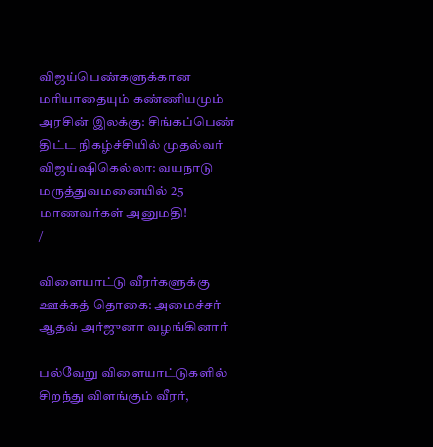விஜய்பெண்களுக்கான மரியாதையும் கண்ணியமும் அரசின் இலக்கு: சிங்கப்பெண் திட்ட நிகழ்ச்சியில் முதல்வர் விஜய்ஷிகெல்லா: வயநாடு மருத்துவமனையில் 25 மாணவர்கள் அனுமதி!
/

விளையாட்டு வீரர்களுக்கு ஊக்கத் தொகை: அமைச்சர் ஆதவ் அர்ஜுனா வழங்கினார்

பல்வேறு விளையாட்டுகளில் சிறந்து விளங்கும் வீரர்,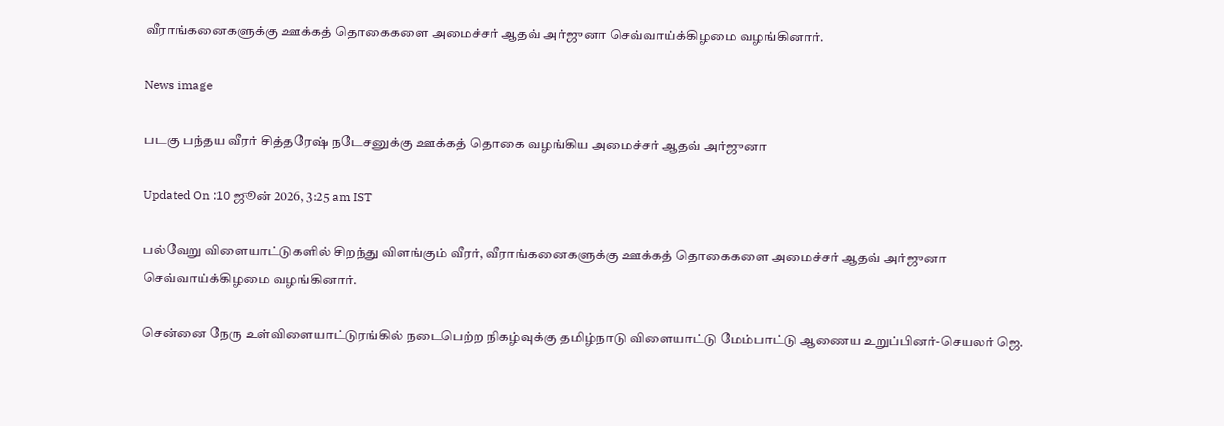வீராங்கனைகளுக்கு ஊக்கத் தொகைகளை அமைச்சர் ஆதவ் அர்ஜுனா செவ்வாய்க்கிழமை வழங்கினார்.

News image

படகு பந்தய வீரர் சித்தரேஷ் நடேசனுக்கு ஊக்கத் தொகை வழங்கிய அமைச்சர் ஆதவ் அர்ஜுனா

Updated On :10 ஜூன் 2026, 3:25 am IST

பல்வேறு விளையாட்டுகளில் சிறந்து விளங்கும் வீரர், வீராங்கனைகளுக்கு ஊக்கத் தொகைகளை அமைச்சர் ஆதவ் அர்ஜுனா செவ்வாய்க்கிழமை வழங்கினார்.

சென்னை நேரு உள்விளையாட்டுரங்கில் நடைபெற்ற நிகழ்வுக்கு தமிழ்நாடு விளையாட்டு மேம்பாட்டு ஆணைய உறுப்பினர்-செயலர் ஜெ.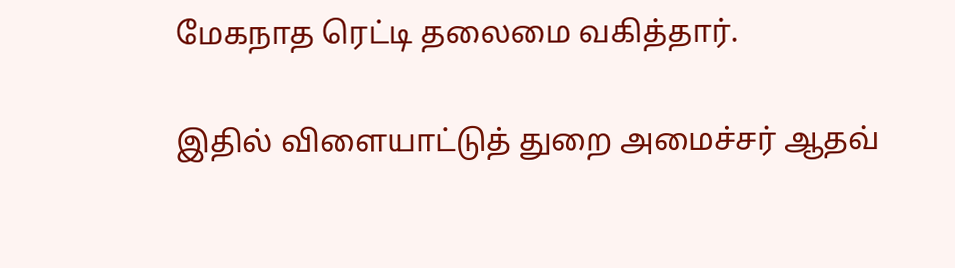மேகநாத ரெட்டி தலைமை வகித்தார்.

இதில் விளையாட்டுத் துறை அமைச்சர் ஆதவ்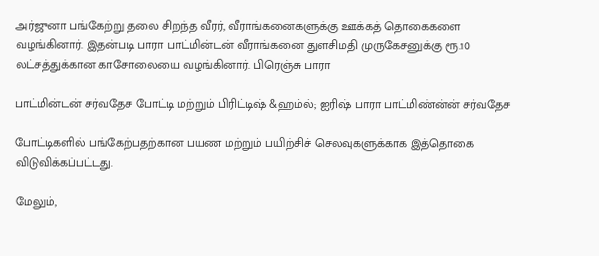அர்ஜுனா பங்கேற்று தலை சிறந்த வீரர், வீராங்கனைகளுக்கு ஊக்கத் தொகைகளை வழங்கினார். இதன்படி பாரா பாட்மின்டன் வீராங்கனை துளசிமதி முருகேசனுக்கு ரூ.10 லட்சத்துக்கான காசோலையை வழங்கினார். பிரெஞ்சு பாரா

பாட்மின்டன் சர்வதேச போட்டி மற்றும் பிரிட்டிஷ் &ஹம்ல்; ஐரிஷ் பாரா பாட்மிண்ன்ன் சர்வதேச

போட்டிகளில் பங்கேற்பதற்கான பயண மற்றும் பயிற்சிச் செலவுகளுக்காக இத்தொகை விடுவிக்கப்பட்டது.

மேலும்,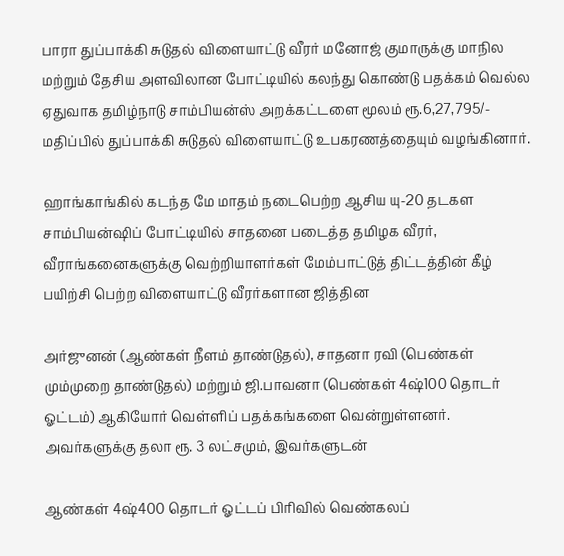பாரா துப்பாக்கி சுடுதல் விளையாட்டு வீரர் மனோஜ் குமாருக்கு மாநில மற்றும் தேசிய அளவிலான போட்டியில் கலந்து கொண்டு பதக்கம் வெல்ல ஏதுவாக தமிழ்நாடு சாம்பியன்ஸ் அறக்கட்டளை மூலம் ரூ.6,27,795/- மதிப்பில் துப்பாக்கி சுடுதல் விளையாட்டு உபகரணத்தையும் வழங்கினார்.

ஹாங்காங்கில் கடந்த மே மாதம் நடைபெற்ற ஆசிய யு-20 தடகள சாம்பியன்ஷிப் போட்டியில் சாதனை படைத்த தமிழக வீரர், வீராங்கனைகளுக்கு வெற்றியாளர்கள் மேம்பாட்டுத் திட்டத்தின் கீழ் பயிற்சி பெற்ற விளையாட்டு வீரர்களான ஜித்தின

அர்ஜுனன் (ஆண்கள் நீளம் தாண்டுதல்), சாதனா ரவி (பெண்கள் மும்முறை தாண்டுதல்) மற்றும் ஜி.பாவனா (பெண்கள் 4ஷ்100 தொடர் ஓட்டம்) ஆகியோர் வெள்ளிப் பதக்கங்களை வென்றுள்ளனர். அவர்களுக்கு தலா ரூ. 3 லட்சமும், இவர்களுடன்

ஆண்கள் 4ஷ்400 தொடர் ஓட்டப் பிரிவில் வெண்கலப்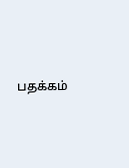பதக்கம்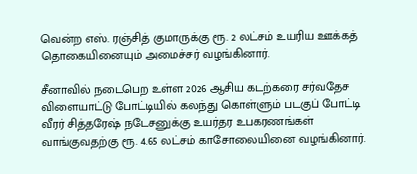வென்ற எஸ். ரஞ்சித் குமாருக்கு ரூ. 2 லட்சம் உயரிய ஊக்கத் தொகையினையும் அமைச்சர் வழங்கினார்.

சீனாவில் நடைபெற உள்ள 2026 ஆசிய கடற்கரை சர்வதேச விளையாட்டு போட்டியில் கலந்து கொள்ளும் படகுப் போட்டி வீரர் சித்தரேஷ் நடேசனுக்கு உயர்தர உபகரணங்கள் வாங்குவதற்கு ரூ. 4.65 லட்சம் காசோலையினை வழங்கினார்.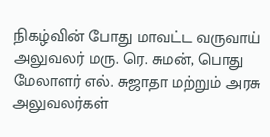நிகழ்வின் போது மாவட்ட வருவாய் அலுவலர் மரு. ரெ. சுமன், பொது மேலாளர் எல். சுஜாதா மற்றும் அரசு அலுவலர்கள்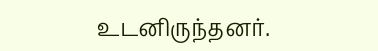உடனிருந்தனர்.